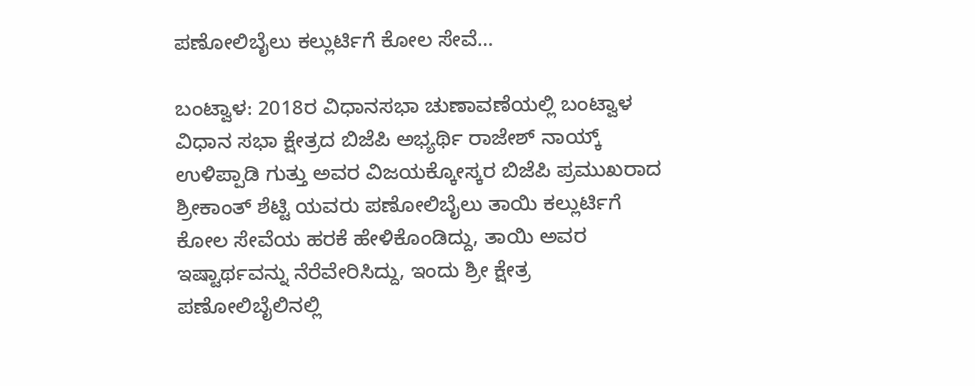ಪಣೋಲಿಬೈಲು ಕಲ್ಲುರ್ಟಿಗೆ ಕೋಲ ಸೇವೆ…

ಬಂಟ್ವಾಳ: 2018ರ ವಿಧಾನಸಭಾ ಚುಣಾವಣೆಯಲ್ಲಿ ಬಂಟ್ವಾಳ ವಿಧಾನ ಸಭಾ ಕ್ಷೇತ್ರದ ಬಿಜೆಪಿ ಅಭ್ಯರ್ಥಿ ರಾಜೇಶ್ ನಾಯ್ಕ್ ಉಳಿಪ್ಪಾಡಿ ಗುತ್ತು ಅವರ ವಿಜಯಕ್ಕೋಸ್ಕರ ಬಿಜೆಪಿ ಪ್ರಮುಖರಾದ ಶ್ರೀಕಾಂತ್ ಶೆಟ್ಟಿ ಯವರು ಪಣೋಲಿಬೈಲು ತಾಯಿ ಕಲ್ಲುರ್ಟಿಗೆ ಕೋಲ ಸೇವೆಯ ಹರಕೆ ಹೇಳಿಕೊಂಡಿದ್ದು, ತಾಯಿ ಅವರ ಇಷ್ಟಾರ್ಥವನ್ನು ನೆರೆವೇರಿಸಿದ್ದು, ಇಂದು ಶ್ರೀ ಕ್ಷೇತ್ರ ಪಣೋಲಿಬೈಲಿನಲ್ಲಿ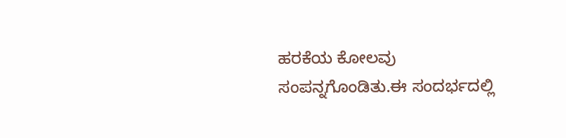ಹರಕೆಯ ಕೋಲವು ಸಂಪನ್ನಗೊಂಡಿತು.ಈ ಸಂದರ್ಭದಲ್ಲಿ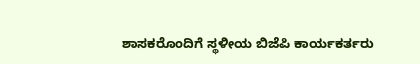ಶಾಸಕರೊಂದಿಗೆ ಸ್ಥಳೀಯ ಬಿಜೆಪಿ ಕಾರ್ಯಕರ್ತರು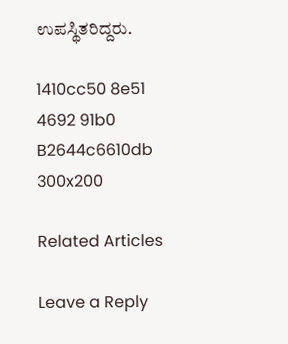ಉಪಸ್ಥಿತರಿದ್ದರು.

1410cc50 8e51 4692 91b0 B2644c6610db 300x200

Related Articles

Leave a Reply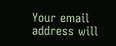Your email address will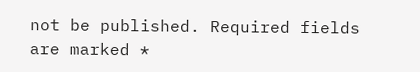not be published. Required fields are marked *